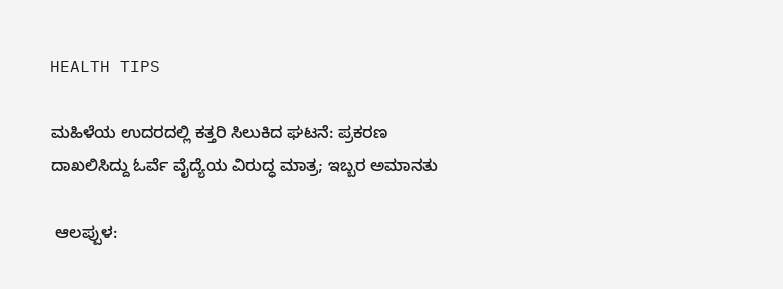HEALTH TIPS

ಮಹಿಳೆಯ ಉದರದಲ್ಲಿ ಕತ್ತರಿ ಸಿಲುಕಿದ ಘಟನೆ: ಪ್ರಕರಣ ದಾಖಲಿಸಿದ್ದು ಓರ್ವೆ ವೈದ್ಯೆಯ ವಿರುದ್ಧ ಮಾತ್ರ; ಇಬ್ಬರ ಅಮಾನತು

 ಆಲಪ್ಪುಳ: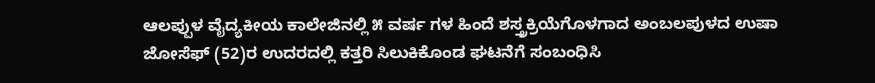ಆಲಪ್ಪುಳ ವೈದ್ಯಕೀಯ ಕಾಲೇಜಿನಲ್ಲಿ ೫ ವರ್ಷ ಗಳ ಹಿಂದೆ ಶಸ್ತ್ರಕ್ರಿಯೆಗೊಳಗಾದ ಅಂಬಲಪುಳದ ಉಷಾ ಜೋಸೆಫ್ (52)ರ ಉದರದಲ್ಲಿ ಕತ್ತರಿ ಸಿಲುಕಿಕೊಂಡ ಘಟನೆಗೆ ಸಂಬಂಧಿಸಿ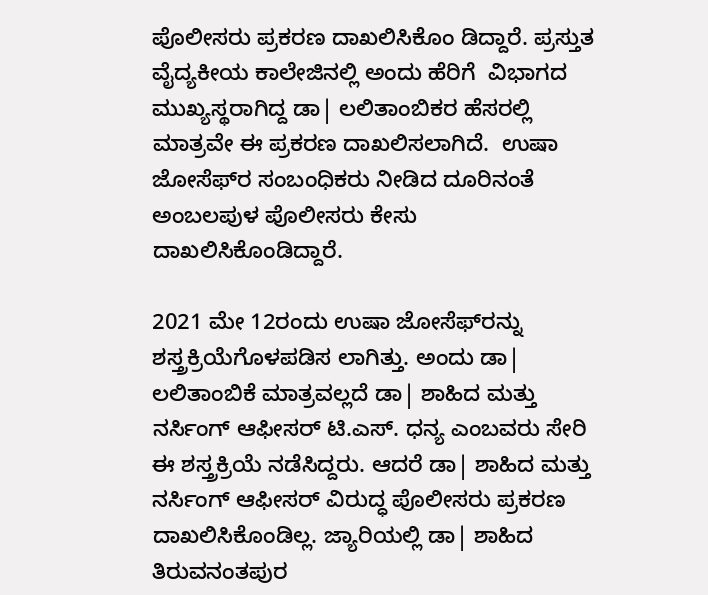ಪೊಲೀಸರು ಪ್ರಕರಣ ದಾಖಲಿಸಿಕೊಂ ಡಿದ್ದಾರೆ. ಪ್ರಸ್ತುತ ವೈದ್ಯಕೀಯ ಕಾಲೇಜಿನಲ್ಲಿ ಅಂದು ಹೆರಿಗೆ  ವಿಭಾಗದ ಮುಖ್ಯಸ್ಥರಾಗಿದ್ದ ಡಾ| ಲಲಿತಾಂಬಿಕರ ಹೆಸರಲ್ಲಿ ಮಾತ್ರವೇ ಈ ಪ್ರಕರಣ ದಾಖಲಿಸಲಾಗಿದೆ.  ಉಷಾ ಜೋಸೆಫ್‌ರ ಸಂಬಂಧಿಕರು ನೀಡಿದ ದೂರಿನಂತೆ ಅಂಬಲಪುಳ ಪೊಲೀಸರು ಕೇಸು ದಾಖಲಿಸಿಕೊಂಡಿದ್ದಾರೆ.

2021 ಮೇ 12ರಂದು ಉಷಾ ಜೋಸೆಫ್‌ರನ್ನು ಶಸ್ತ್ರಕ್ರಿಯೆಗೊಳಪಡಿಸ ಲಾಗಿತ್ತು. ಅಂದು ಡಾ| ಲಲಿತಾಂಬಿಕೆ ಮಾತ್ರವಲ್ಲದೆ ಡಾ| ಶಾಹಿದ ಮತ್ತು ನರ್ಸಿಂಗ್ ಆಫೀಸರ್ ಟಿ.ಎಸ್. ಧನ್ಯ ಎಂಬವರು ಸೇರಿ ಈ ಶಸ್ತ್ರಕ್ರಿಯೆ ನಡೆಸಿದ್ದರು. ಆದರೆ ಡಾ| ಶಾಹಿದ ಮತ್ತು ನರ್ಸಿಂಗ್ ಆಫೀಸರ್ ವಿರುದ್ಧ ಪೊಲೀಸರು ಪ್ರಕರಣ ದಾಖಲಿಸಿಕೊಂಡಿಲ್ಲ. ಜ್ಯಾರಿಯಲ್ಲಿ ಡಾ| ಶಾಹಿದ ತಿರುವನಂತಪುರ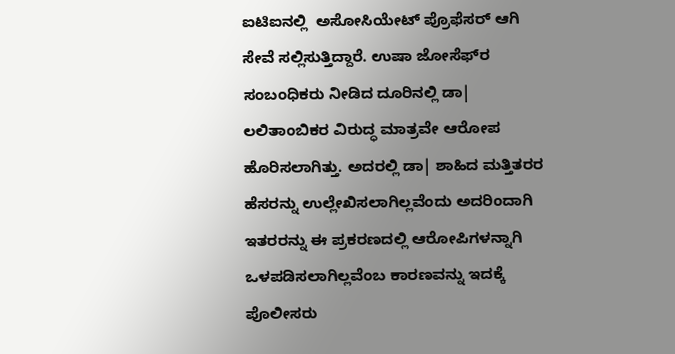ಐಟಿಐನಲ್ಲಿ  ಅಸೋಸಿಯೇಟ್ ಪ್ರೊಫೆಸರ್ ಆಗಿ ಸೇವೆ ಸಲ್ಲಿಸುತ್ತಿದ್ದಾರೆ. ಉಷಾ ಜೋಸೆಫ್‌ರ ಸಂಬಂಧಿಕರು ನೀಡಿದ ದೂರಿನಲ್ಲಿ ಡಾ| ಲಲಿತಾಂಬಿಕರ ವಿರುದ್ಧ ಮಾತ್ರವೇ ಆರೋಪ ಹೊರಿಸಲಾಗಿತ್ತು. ಅದರಲ್ಲಿ ಡಾ| ಶಾಹಿದ ಮತ್ತಿತರರ ಹೆಸರನ್ನು ಉಲ್ಲೇಖಿಸಲಾಗಿಲ್ಲವೆಂದು ಅದರಿಂದಾಗಿ ಇತರರನ್ನು ಈ ಪ್ರಕರಣದಲ್ಲಿ ಆರೋಪಿಗಳನ್ನಾಗಿ ಒಳಪಡಿಸಲಾಗಿಲ್ಲವೆಂಬ ಕಾರಣವನ್ನು ಇದಕ್ಕೆ  ಪೊಲೀಸರು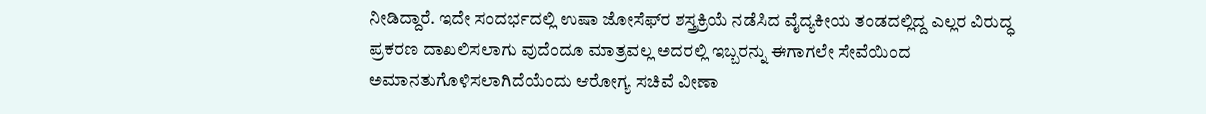ನೀಡಿದ್ದಾರೆ. ಇದೇ ಸಂದರ್ಭದಲ್ಲಿ ಉಷಾ ಜೋಸೆಫ್‌ರ ಶಸ್ತ್ರಕ್ರಿಯೆ ನಡೆಸಿದ ವೈದ್ಯಕೀಯ ತಂಡದಲ್ಲಿದ್ದ ಎಲ್ಲರ ವಿರುದ್ಧ ಪ್ರಕರಣ ದಾಖಲಿಸಲಾಗು ವುದೆಂದೂ ಮಾತ್ರವಲ್ಲ ಅದರಲ್ಲಿ ಇಬ್ಬರನ್ನು ಈಗಾಗಲೇ ಸೇವೆಯಿಂದ ಅಮಾನತುಗೊಳಿಸಲಾಗಿದೆಯೆಂದು ಆರೋಗ್ಯ ಸಚಿವೆ ವೀಣಾ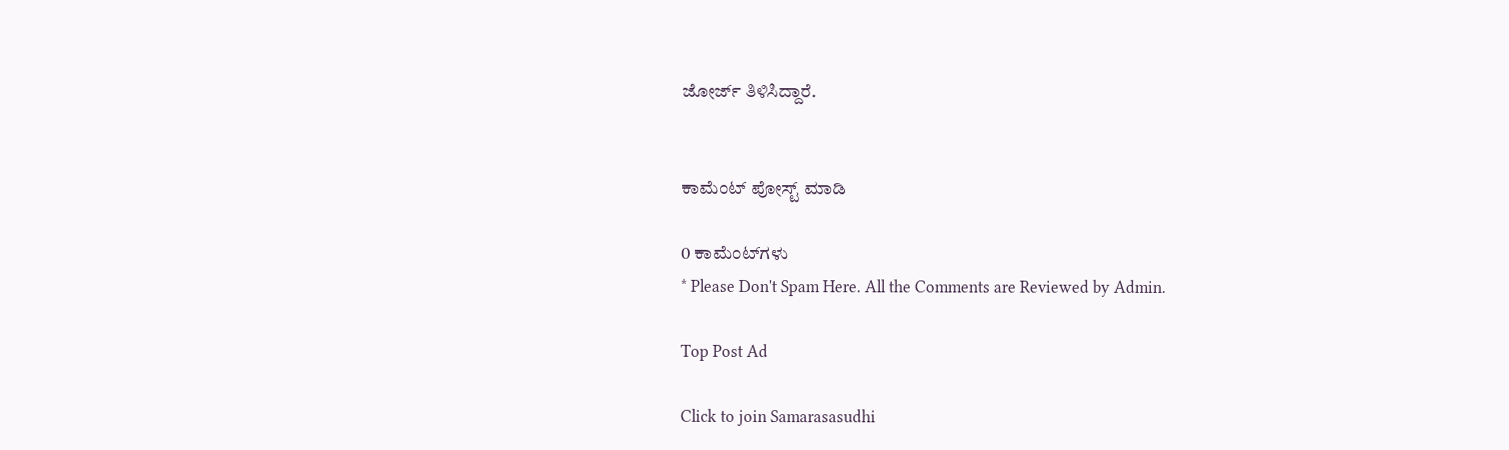ಜೋರ್ಜ್ ತಿಳಿಸಿದ್ದಾರೆ.


ಕಾಮೆಂಟ್‌‌ ಪೋಸ್ಟ್‌ ಮಾಡಿ

0 ಕಾಮೆಂಟ್‌ಗಳು
* Please Don't Spam Here. All the Comments are Reviewed by Admin.

Top Post Ad

Click to join Samarasasudhi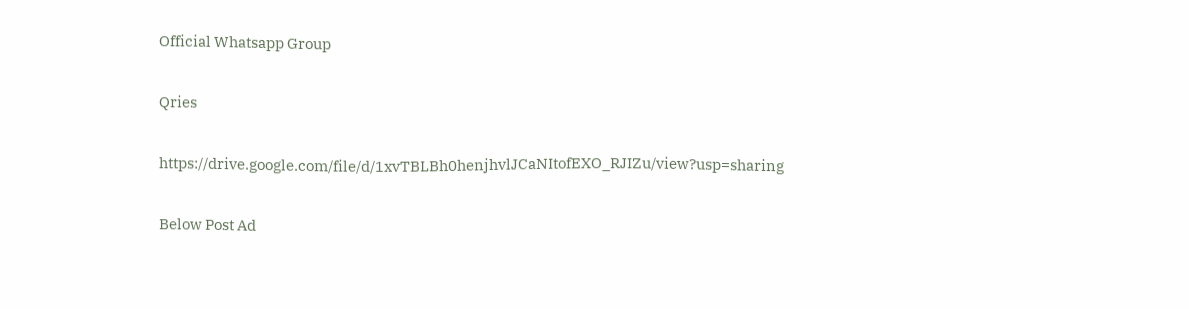Official Whatsapp Group

Qries

https://drive.google.com/file/d/1xvTBLBh0henjhvlJCaNItofEXO_RJIZu/view?usp=sharing

Below Post Ad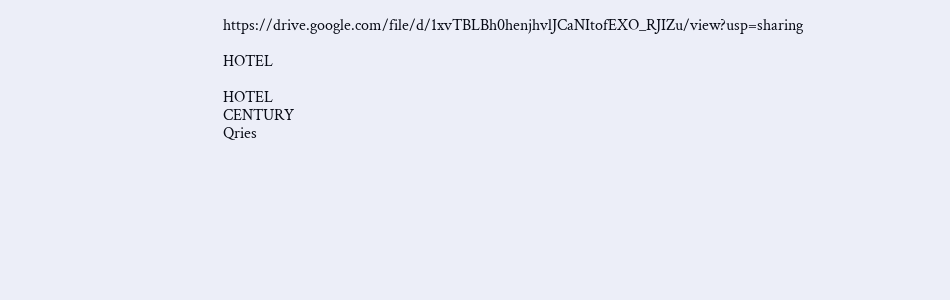https://drive.google.com/file/d/1xvTBLBh0henjhvlJCaNItofEXO_RJIZu/view?usp=sharing

HOTEL

HOTEL
CENTURY
Qries